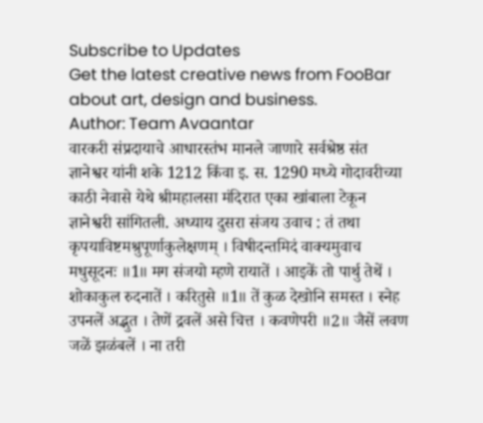Subscribe to Updates
Get the latest creative news from FooBar about art, design and business.
Author: Team Avaantar
वारकरी संप्रदायाचे आधारस्तंभ मानले जाणारे सर्वश्रेष्ठ संत ज्ञानेश्वर यांनी शके 1212 किंवा इ. स. 1290 मध्ये गोदावरीच्या काठी नेवासे येथे श्रीमहालसा मंदिरात एका खांबाला टेकून ज्ञानेश्वरी सांगितली. अध्याय दुसरा संजय उवाच : तं तथा कृपयाविष्टमश्रुपूर्णाकुलेक्षणम् । विषीदन्तमिदं वाक्यमुवाच मधुसूदनः ॥1॥ मग संजयो म्हणे रायातें । आइकें तो पार्थु तेथें । शोकाकुल रुदनातें । करितुसे ॥1॥ तें कुळ देखोनि समस्त । स्नेह उपनलें अद्भुत । तेणें द्रवलें असे चित्त । कवणेपरी ॥2॥ जैसें लवण जळें झळंबलें । ना तरी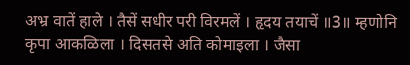अभ्र वातें हाले । तैसें सधीर परी विरमलें । हृदय तयाचें ॥3॥ म्हणोनि कृपा आकळिला । दिसतसे अति कोमाइला । जैसा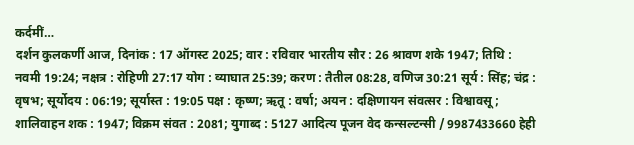कर्दमीं…
दर्शन कुलकर्णी आज, दिनांक : 17 ऑगस्ट 2025; वार : रविवार भारतीय सौर : 26 श्रावण शके 1947; तिथि : नवमी 19:24; नक्षत्र : रोहिणी 27:17 योग : व्याघात 25:39; करण : तैतील 08:28, वणिज 30:21 सूर्य : सिंह; चंद्र : वृषभ; सूर्योदय : 06:19; सूर्यास्त : 19:05 पक्ष : कृष्ण; ऋतू : वर्षा; अयन : दक्षिणायन संवत्सर : विश्वावसू; शालिवाहन शक : 1947; विक्रम संवत : 2081; युगाब्द : 5127 आदित्य पूजन वेद कन्सल्टन्सी / 9987433660 हेही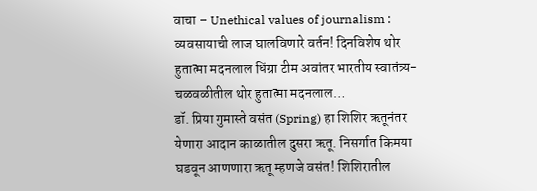वाचा – Unethical values of journalism : व्यवसायाची लाज घालविणारे वर्तन! दिनविशेष थोर हुतात्मा मदनलाल धिंग्रा टीम अवांतर भारतीय स्वातंत्र्य-चळवळीतील थोर हुतात्मा मदनलाल…
डॉ. प्रिया गुमास्ते वसंत (Spring) हा शिशिर ऋतूनंतर येणारा आदान काळातील दुसरा ऋतू. निसर्गात किमया घडवून आणणारा ऋतू म्हणजे वसंत! शिशिरातील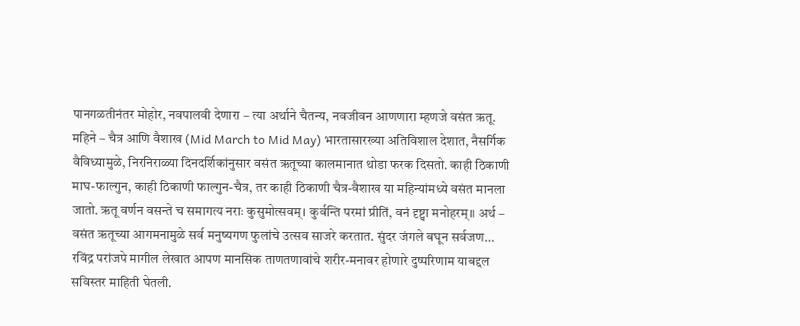पानगळतीनंतर मोहोर, नवपालवी देणारा – त्या अर्थाने चैतन्य, नवजीवन आणणारा म्हणजे वसंत ऋतू. महिने – चैत्र आणि वैशाख (Mid March to Mid May) भारतासारख्या अतिविशाल देशात, नैसर्गिक वैविध्यामुळे, निरनिराळ्या दिनदर्शिकांनुसार वसंत ऋतूच्या कालमानात थोडा फरक दिसतो. काही ठिकाणी माघ-फाल्गुन, काही ठिकाणी फाल्गुन-चैत्र, तर काही ठिकाणी चैत्र-वैशाख या महिन्यांमध्ये वसंत मानला जातो. ऋतू वर्णन वसन्ते च समागत्य नराः कुसुमोत्सवम्। कुर्वन्ति परमां प्रीतिं, वनं दृष्ट्वा मनोहरम्॥ अर्थ – वसंत ऋतूच्या आगमनामुळे सर्व मनुष्यगण फुलांचे उत्सव साजरे करतात. सुंदर जंगले बघून सर्वजण…
रविंद्र परांजपे मागील लेखात आपण मानसिक ताणतणावांचे शरीर-मनावर होणारे दुष्परिणाम याबद्दल सविस्तर माहिती घेतली.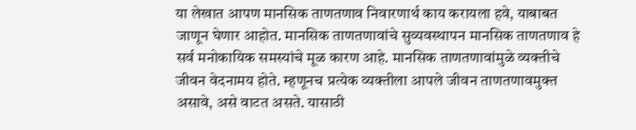या लेखात आपण मानसिक ताणतणाव निवारणार्थ काय करायला हवे, याबाबत जाणून घेणार आहोत. मानसिक ताणतणावांचे सुव्यवस्थापन मानसिक ताणतणाव हे सर्व मनोकायिक समस्यांचे मूळ कारण आहे. मानसिक ताणतणावांमुळे व्यक्तीचे जीवन वेदनामय होते. म्हणूनच प्रत्येक व्यक्तीला आपले जीवन ताणतणावमुक्त असावे, असे वाटत असते. यासाठी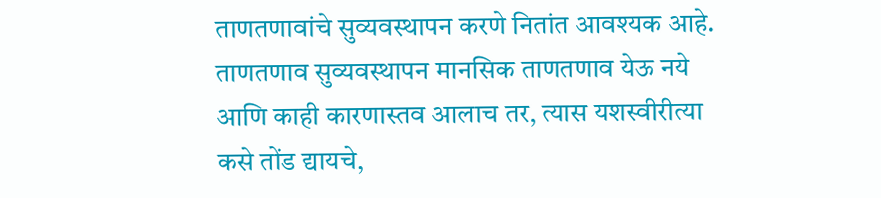ताणतणावांचे सुव्यवस्थापन करणे नितांत आवश्यक आहे. ताणतणाव सुव्यवस्थापन मानसिक ताणतणाव येऊ नये आणि काही कारणास्तव आलाच तर, त्यास यशस्वीरीत्या कसे तोंड द्यायचे,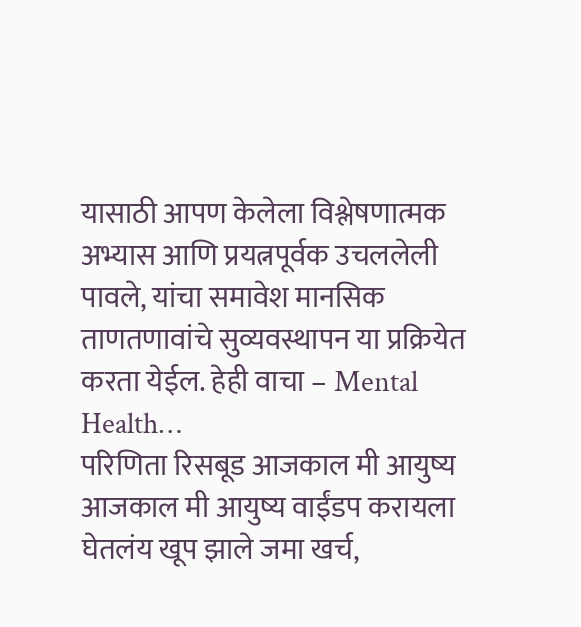यासाठी आपण केलेला विश्लेषणात्मक अभ्यास आणि प्रयत्नपूर्वक उचललेली पावले, यांचा समावेश मानसिक ताणतणावांचे सुव्यवस्थापन या प्रक्रियेत करता येईल. हेही वाचा – Mental Health…
परिणिता रिसबूड आजकाल मी आयुष्य आजकाल मी आयुष्य वाईंडप करायला घेतलंय खूप झाले जमा खर्च,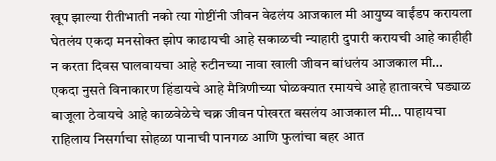खूप झाल्या रीतीभाती नको त्या गोष्टींनी जीवन वेढलंय आजकाल मी आयुष्य वाईंडप करायला घेतलंय एकदा मनसोक्त झोप काढायची आहे सकाळची न्याहारी दुपारी करायची आहे काहीही न करता दिवस घालवायचा आहे रुटीनच्या नावा खाली जीवन बांधलंय आजकाल मी… एकदा नुसते विनाकारण हिंडायचे आहे मैत्रिणीच्या घोळक्यात रमायचे आहे हातावरचे घड्याळ बाजूला ठेवायचे आहे काळवेळेचे चक्र जीवन पोखरत बसलंय आजकाल मी… पाहायचा राहिलाय निसर्गाचा सोहळा पानाची पानगळ आणि फुलांचा बहर आत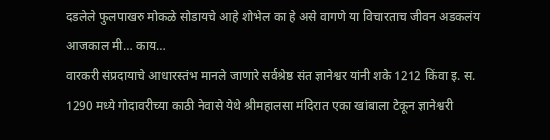दडलेले फुलपाखरु मोकळे सोडायचे आहे शोभेल का हे असे वागणे या विचारताच जीवन अडकलंय आजकाल मी… काय…
वारकरी संप्रदायाचे आधारस्तंभ मानले जाणारे सर्वश्रेष्ठ संत ज्ञानेश्वर यांनी शके 1212 किंवा इ. स. 1290 मध्ये गोदावरीच्या काठी नेवासे येथे श्रीमहालसा मंदिरात एका खांबाला टेकून ज्ञानेश्वरी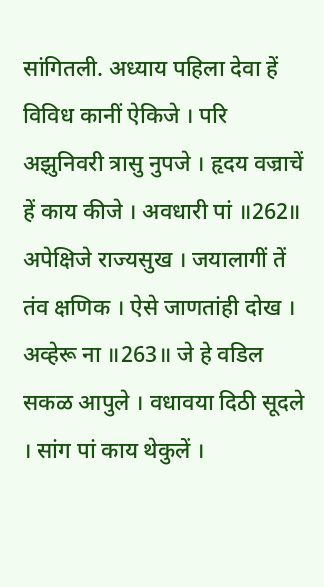सांगितली. अध्याय पहिला देवा हें विविध कानीं ऐकिजे । परि अझुनिवरी त्रासु नुपजे । हृदय वज्राचें हें काय कीजे । अवधारी पां ॥262॥ अपेक्षिजे राज्यसुख । जयालागीं तें तंव क्षणिक । ऐसे जाणतांही दोख । अव्हेरू ना ॥263॥ जे हे वडिल सकळ आपुले । वधावया दिठी सूदले । सांग पां काय थेकुलें ।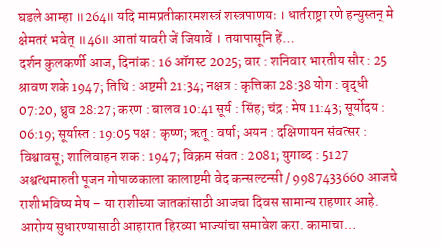घडले आम्हा ॥264॥ यदि मामप्रतीकारमशस्त्रं शस्त्रपाणयः । धार्तराष्ट्रा रणे हन्युस्तन् मे क्षेमतरं भवेत् ॥46॥ आतां यावरी जें जियावें । तयापासूनि हें…
दर्शन कुलकर्णी आज, दिनांक : 16 ऑगस्ट 2025; वार : शनिवार भारतीय सौर : 25 श्रावण शके 1947; तिथि : अष्टमी 21:34; नक्षत्र : कृत्तिका 28:38 योग : वृद्धी 07:20, ध्रुव 28:27; करण : बालव 10:41 सूर्य : सिंह; चंद्र : मेष 11:43; सूर्योदय : 06:19; सूर्यास्त : 19:05 पक्ष : कृष्ण; ऋतू : वर्षा; अयन : दक्षिणायन संवत्सर : विश्वावसू; शालिवाहन शक : 1947; विक्रम संवत : 2081; युगाब्द : 5127 अश्वत्थमारुती पूजन गोपाळकाला कालाष्टमी वेद कन्सल्टन्सी / 9987433660 आजचे राशीभविष्य मेष – या राशीच्या जातकांसाठी आजचा दिवस सामान्य राहणार आहे. आरोग्य सुधारण्यासाठी आहारात हिरव्या भाज्यांचा समावेश करा. कामाचा…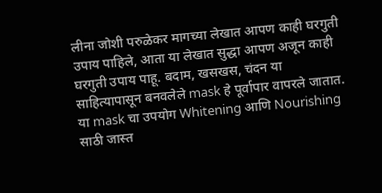लीना जोशी परुळेकर मागच्या लेखात आपण काही घरगुती उपाय पाहिले, आता या लेखात सुद्धा आपण अजून काही घरगुती उपाय पाहू. बदाम, खसखस, चंदन या साहित्यापासून बनवलेले mask हे पूर्वापार वापरले जातात. या mask चा उपयोग Whitening आणि Nourishing साठी जास्त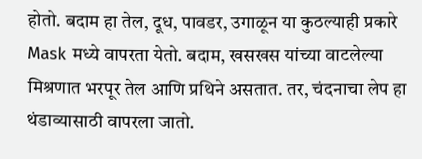होतो. बदाम हा तेल, दूध, पावडर, उगाळून या कुठल्याही प्रकारे Mask मध्ये वापरता येतो. बदाम, खसखस यांच्या वाटलेल्या मिश्रणात भरपूर तेल आणि प्रथिने असतात. तर, चंदनाचा लेप हा थंडाव्यासाठी वापरला जातो.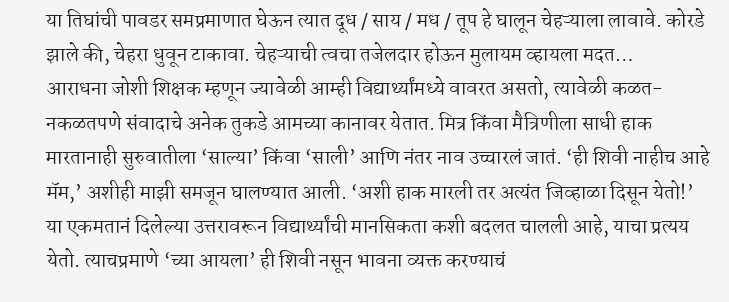या तिघांची पावडर समप्रमाणात घेऊन त्यात दूध / साय / मध / तूप हे घालून चेहऱ्याला लावावे. कोरडे झाले की, चेहरा धुवून टाकावा. चेहऱ्याची त्वचा तजेलदार होऊन मुलायम व्हायला मदत…
आराधना जोशी शिक्षक म्हणून ज्यावेळी आम्ही विद्यार्थ्यांमध्ये वावरत असतो, त्यावेळी कळत-नकळतपणे संवादाचे अनेक तुकडे आमच्या कानावर येतात. मित्र किंवा मैत्रिणीला साधी हाक मारतानाही सुरुवातीला ‘साल्या’ किंवा ‘साली’ आणि नंतर नाव उच्चारलं जातं. ‘ही शिवी नाहीच आहे मॅम,’ अशीही माझी समजून घालण्यात आली. ‘अशी हाक मारली तर अत्यंत जिव्हाळा दिसून येतो!’ या एकमतानं दिलेल्या उत्तरावरून विद्यार्थ्यांची मानसिकता कशी बदलत चालली आहे, याचा प्रत्यय येतो. त्याचप्रमाणे ‘च्या आयला’ ही शिवी नसून भावना व्यक्त करण्याचं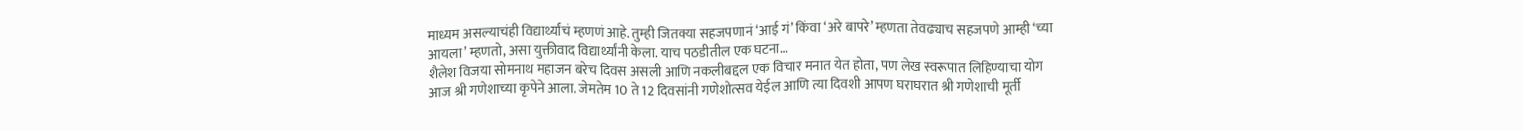माध्यम असल्याचंही विद्यार्थ्यांचं म्हणणं आहे. तुम्ही जितक्या सहजपणानं ‘आई गं’ किंवा ‘अरे बापरे’ म्हणता तेवढ्याच सहजपणे आम्ही ‘च्या आयला’ म्हणतो, असा युक्तीवाद विद्यार्थ्यांनी केला. याच पठडीतील एक घटना…
शैलेश विजया सोमनाथ महाजन बरेच दिवस असली आणि नकलीबद्दल एक विचार मनात येत होता, पण लेख स्वरूपात लिहिण्याचा योग आज श्री गणेशाच्या कृपेने आला. जेमतेम 10 ते 12 दिवसांनी गणेशोत्सव येईल आणि त्या दिवशी आपण घराघरात श्री गणेशाची मूर्ती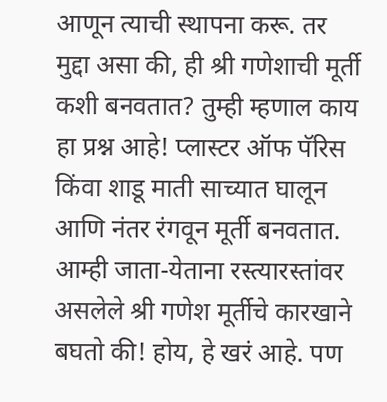आणून त्याची स्थापना करू. तर मुद्दा असा की, ही श्री गणेशाची मूर्ती कशी बनवतात? तुम्ही म्हणाल काय हा प्रश्न आहे! प्लास्टर ऑफ पॅरिस किंवा शाडू माती साच्यात घालून आणि नंतर रंगवून मूर्ती बनवतात. आम्ही जाता-येताना रस्त्यारस्तांवर असलेले श्री गणेश मूर्तीचे कारखाने बघतो की! होय, हे खरं आहे. पण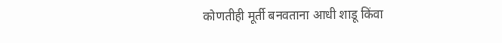कोणतीही मूर्ती बनवताना आधी शाडू किंवा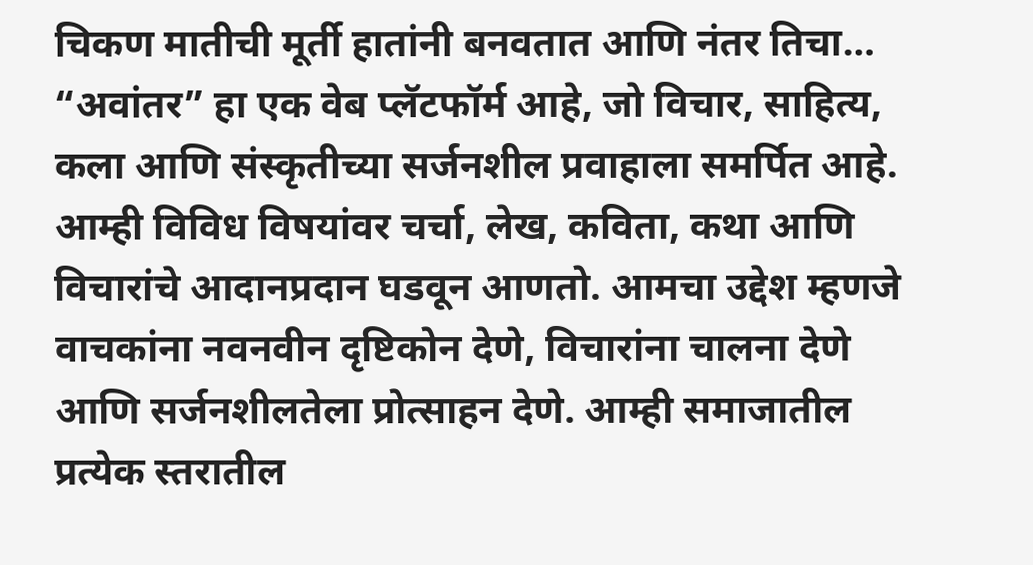चिकण मातीची मूर्ती हातांनी बनवतात आणि नंतर तिचा…
“अवांतर” हा एक वेब प्लॅटफॉर्म आहे, जो विचार, साहित्य, कला आणि संस्कृतीच्या सर्जनशील प्रवाहाला समर्पित आहे. आम्ही विविध विषयांवर चर्चा, लेख, कविता, कथा आणि विचारांचे आदानप्रदान घडवून आणतो. आमचा उद्देश म्हणजे वाचकांना नवनवीन दृष्टिकोन देणे, विचारांना चालना देणे आणि सर्जनशीलतेला प्रोत्साहन देणे. आम्ही समाजातील प्रत्येक स्तरातील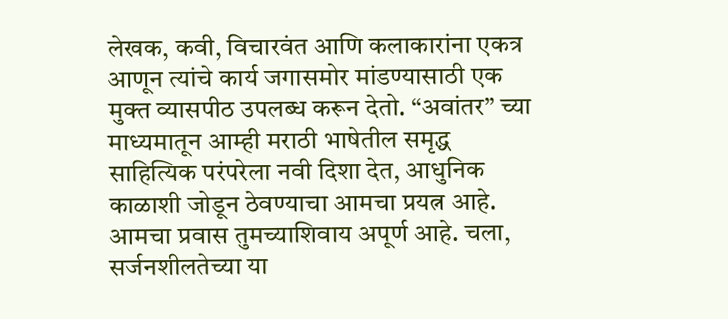लेखक, कवी, विचारवंत आणि कलाकारांना एकत्र आणून त्यांचे कार्य जगासमोर मांडण्यासाठी एक मुक्त व्यासपीठ उपलब्ध करून देतो. “अवांतर” च्या माध्यमातून आम्ही मराठी भाषेतील समृद्ध साहित्यिक परंपरेला नवी दिशा देत, आधुनिक काळाशी जोडून ठेवण्याचा आमचा प्रयत्न आहे. आमचा प्रवास तुमच्याशिवाय अपूर्ण आहे. चला, सर्जनशीलतेच्या या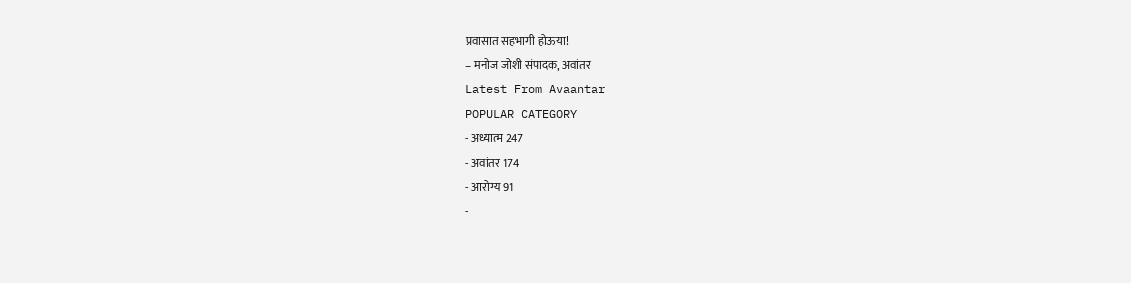प्रवासात सहभागी होऊया!
– मनोज जोशी संपादक, अवांतर
Latest From Avaantar
POPULAR CATEGORY
- अध्यात्म 247
- अवांतर 174
- आरोग्य 91
-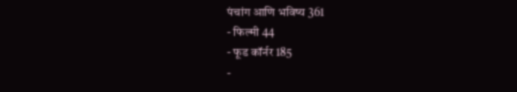पंचांग आणि भविष्य 361
- फिल्मी 44
- फूड कॉर्नर 185
-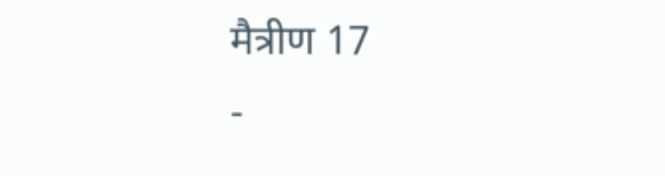मैत्रीण 17
-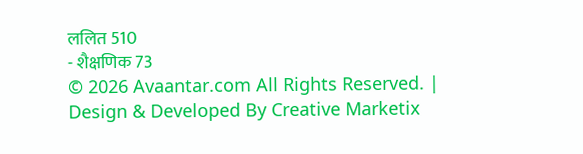ललित 510
- शैक्षणिक 73
© 2026 Avaantar.com All Rights Reserved. | Design & Developed By Creative Marketix